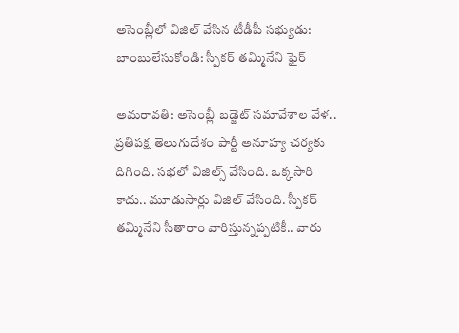అసెంబ్లీలో విజిల్ వేసిన టీడీపీ సభ్యుడు: బాంబులేసుకోండి: స్పీకర్ తమ్మినేని ఫైర్

అమరావతి: అసెంబ్లీ బడ్జెట్ సమావేశాల వేళ.. ప్రతిపక్ష తెలుగుదేశం పార్టీ అనూహ్య చర్యకు దిగింది. సభలో విజిల్స్ వేసింది. ఒక్కసారి కాదు.. మూడుసార్లు విజిల్ వేసింది. స్పీకర్ తమ్మినేని సీతారాం వారిస్తున్నప్పటికీ.. వారు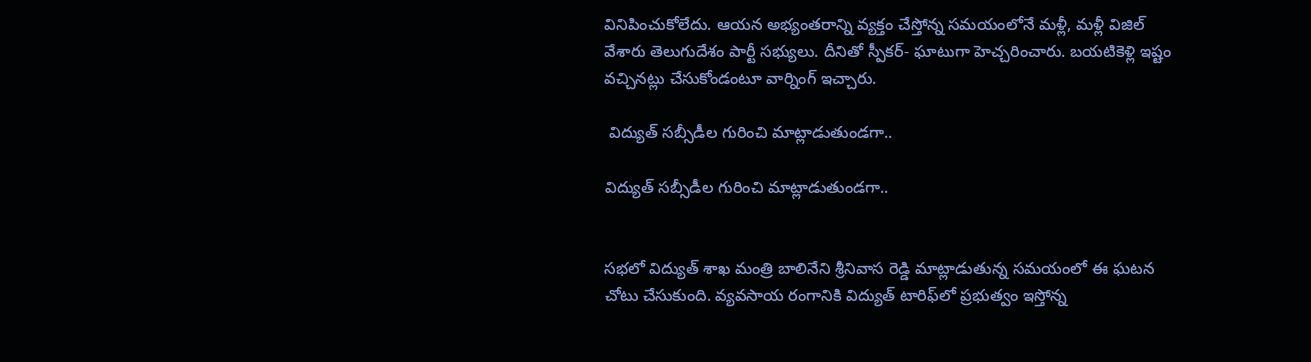వినిపించుకోలేదు. ఆయన అభ్యంతరాన్ని వ్యక్తం చేస్తోన్న సమయంలోనే మళ్లీ, మళ్లీ విజిల్ వేశారు తెలుగుదేశం పార్టీ సభ్యులు. దీనితో స్పీకర్- ఘాటుగా హెచ్చరించారు. బయటికెళ్లి ఇష్టం వచ్చినట్లు చేసుకోండంటూ వార్నింగ్ ఇచ్చారు.

 విద్యుత్ సబ్సీడీల గురించి మాట్లాడుతుండగా..

విద్యుత్ సబ్సీడీల గురించి మాట్లాడుతుండగా..


సభలో విద్యుత్ శాఖ మంత్రి బాలినేని శ్రీనివాస రెడ్డి మాట్లాడుతున్న సమయంలో ఈ ఘటన చోటు చేసుకుంది. వ్యవసాయ రంగానికి విద్యుత్ టారిఫ్‌లో ప్రభుత్వం ఇస్తోన్న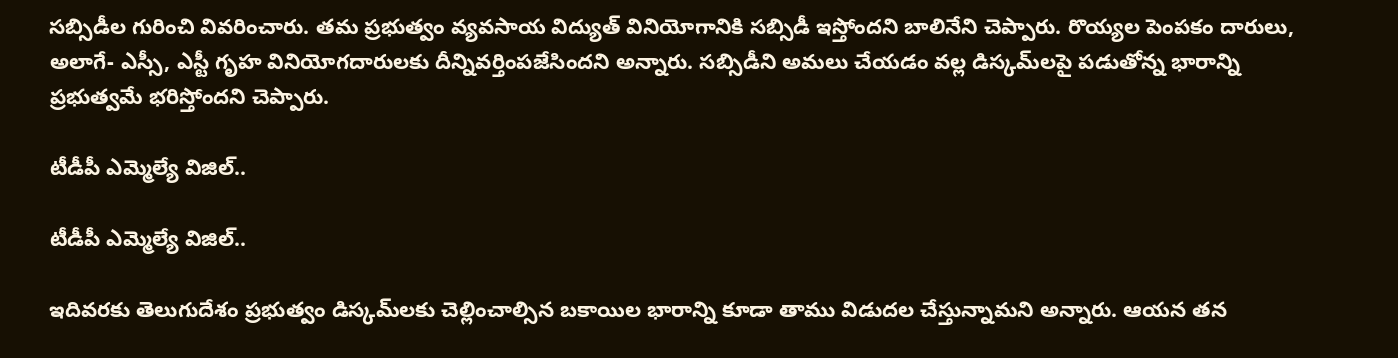సబ్సిడీల గురించి వివరించారు. తమ ప్రభుత్వం వ్యవసాయ విద్యుత్ వినియోగానికి సబ్సిడీ ఇస్తోందని బాలినేని చెప్పారు. రొయ్యల పెంపకం దారులు, అలాగే- ఎస్సీ, ఎస్టీ గృహ వినియోగదారులకు దీన్నివర్తింపజేసిందని అన్నారు. సబ్సిడీని అమలు చేయడం వల్ల డిస్కమ్‌లపై పడుతోన్న భారాన్ని ప్రభుత్వమే భరిస్తోందని చెప్పారు.

టీడీపీ ఎమ్మెల్యే విజిల్..

టీడీపీ ఎమ్మెల్యే విజిల్..

ఇదివరకు తెలుగుదేశం ప్రభుత్వం డిస్కమ్‌లకు చెల్లించాల్సిన బకాయిల భారాన్ని కూడా తాము విడుదల చేస్తున్నామని అన్నారు. ఆయన తన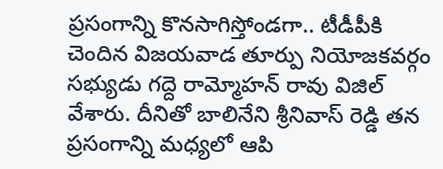ప్రసంగాన్ని కొనసాగిస్తోండగా.. టీడీపీకి చెందిన విజయవాడ తూర్పు నియోజకవర్గం సభ్యుడు గద్దె రామ్మోహన్ రావు విజిల్ వేశారు. దీనితో బాలినేని శ్రీనివాస్ రెడ్డి తన ప్రసంగాన్ని మధ్యలో ఆపి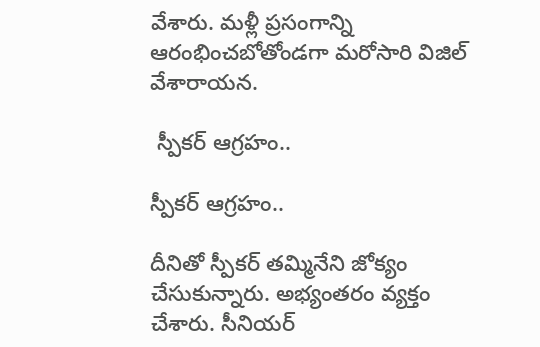వేశారు. మళ్లీ ప్రసంగాన్ని ఆరంభించబోతోండగా మరోసారి విజిల్ వేశారాయన.

 స్పీకర్ ఆగ్రహం..

స్పీకర్ ఆగ్రహం..

దీనితో స్పీకర్ తమ్మినేని జోక్యం చేసుకున్నారు. అభ్యంతరం వ్యక్తం చేశారు. సీనియర్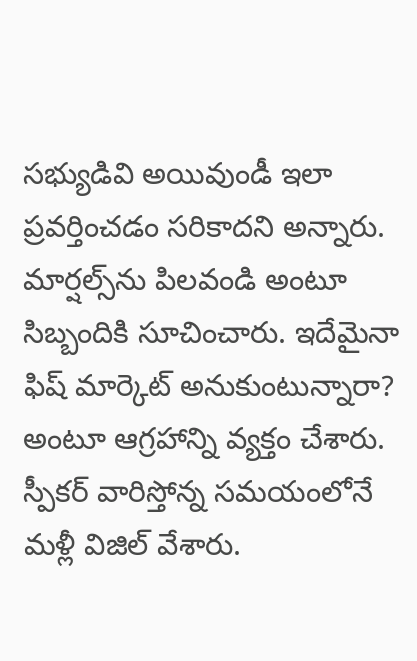సభ్యుడివి అయివుండీ ఇలా ప్రవర్తించడం సరికాదని అన్నారు. మార్షల్స్‌ను పిలవండి అంటూ సిబ్బందికి సూచించారు. ఇదేమైనా ఫిష్ మార్కెట్ అనుకుంటున్నారా? అంటూ ఆగ్రహాన్ని వ్యక్తం చేశారు. స్పీకర్ వారిస్తోన్న సమయంలోనే మళ్లీ విజిల్ వేశారు.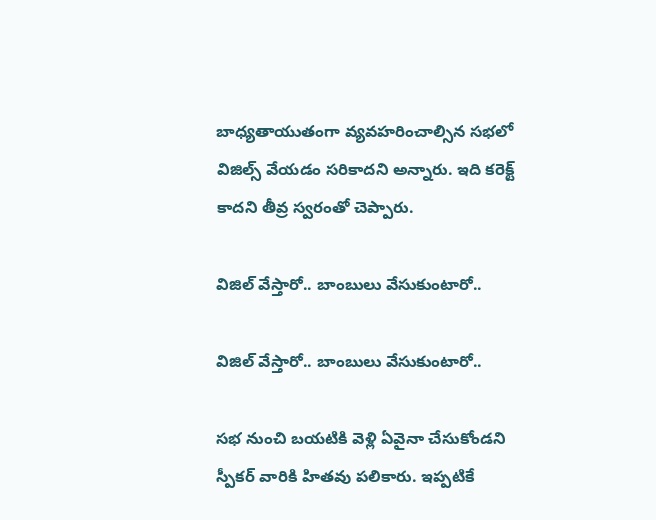బాధ్యతాయుతంగా వ్యవహరించాల్సిన సభలో విజిల్స్ వేయడం సరికాదని అన్నారు. ఇది కరెక్ట్ కాదని తీవ్ర స్వరంతో చెప్పారు.

విజిల్ వేస్తారో.. బాంబులు వేసుకుంటారో..

విజిల్ వేస్తారో.. బాంబులు వేసుకుంటారో..

సభ నుంచి బయటికి వెళ్లి ఏవైనా చేసుకోండని స్పీకర్ వారికి హితవు పలికారు. ఇప్పటికే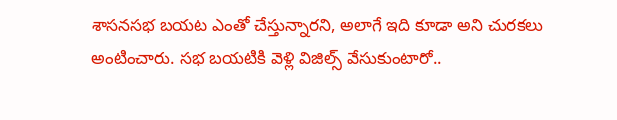శాసనసభ బయట ఎంతో చేస్తున్నారని, అలాగే ఇది కూడా అని చురకలు అంటించారు. సభ బయటికి వెళ్లి విజిల్స్ వేసుకుంటారో..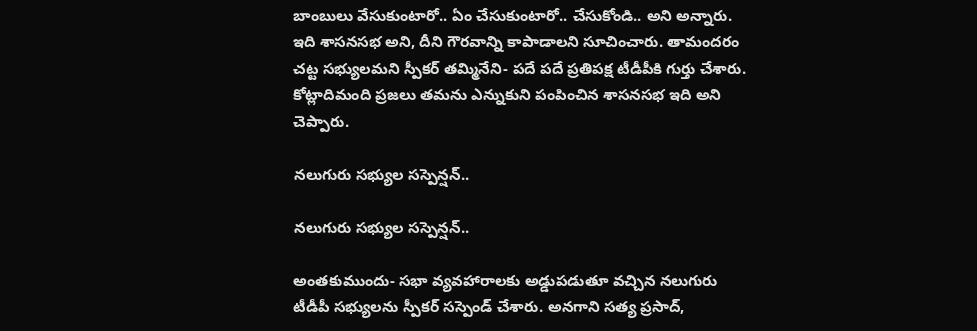బాంబులు వేసుకుంటారో.. ఏం చేసుకుంటారో.. చేసుకోండి.. అని అన్నారు. ఇది శాసనసభ అని, దీని గౌరవాన్ని కాపాడాలని సూచించారు. తామందరం చట్ట సభ్యులమని స్పీకర్ తమ్మినేని- పదే పదే ప్రతిపక్ష టీడీపీకి గుర్తు చేశారు. కోట్లాదిమంది ప్రజలు తమను ఎన్నుకుని పంపించిన శాసనసభ ఇది అని చెప్పారు.

నలుగురు సభ్యుల సస్పెన్షన్..

నలుగురు సభ్యుల సస్పెన్షన్..

అంతకుముందు- సభా వ్యవహారాలకు అడ్డుపడుతూ వచ్చిన నలుగురు టీడీపీ సభ్యులను స్పీకర్ సస్పెండ్ చేశారు. అనగాని సత్య ప్రసాద్‌,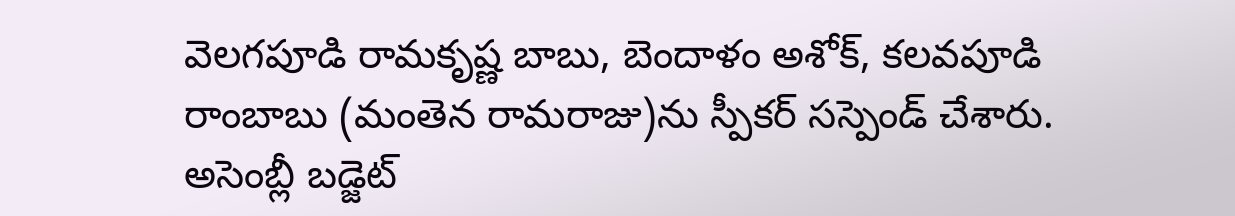వెలగపూడి రామకృష్ణ బాబు, బెందాళం అశోక్‌, కలవపూడి రాంబాబు (మంతెన రామరాజు)ను స్పీకర్‌ సస్పెండ్ చేశారు. అసెంబ్లీ బడ్జెట్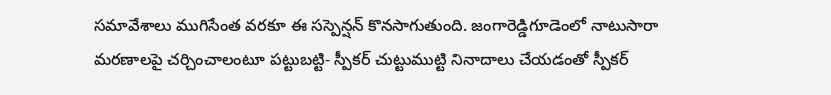సమావేశాలు ముగిసేంత వరకూ ఈ సస్పెన్షన్ కొనసాగుతుంది. జంగారెడ్డిగూడెంలో నాటుసారా మరణాలపై చర్చించాలంటూ పట్టుబట్టి- స్పీకర్ చుట్టుముట్టి నినాదాలు చేయడంతో స్పీకర్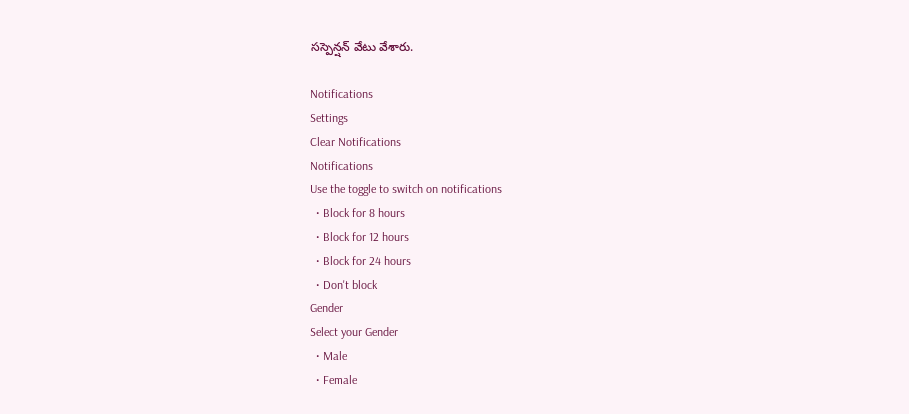సస్పెన్షన్ వేటు వేశారు.

Notifications
Settings
Clear Notifications
Notifications
Use the toggle to switch on notifications
  • Block for 8 hours
  • Block for 12 hours
  • Block for 24 hours
  • Don't block
Gender
Select your Gender
  • Male
  • Female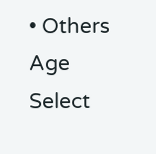• Others
Age
Select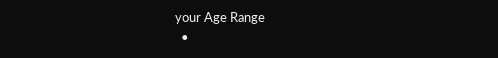your Age Range
  •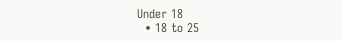Under 18
  • 18 to 25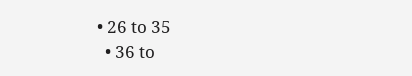• 26 to 35
  • 36 to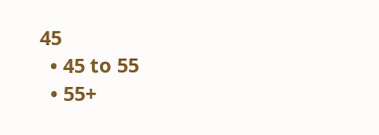45
  • 45 to 55
  • 55+